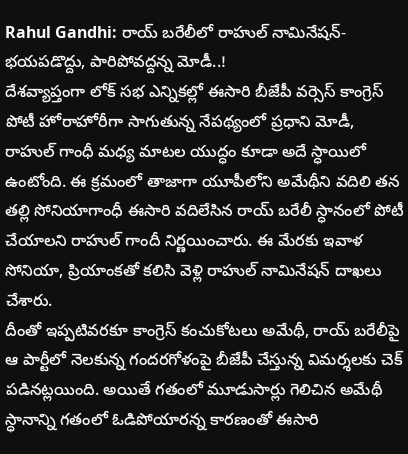Rahul Gandhi: రాయ్ బరేలీలో రాహుల్ నామినేషన్- భయపడొద్దు, పారిపోవద్దన్న మోడీ..!
దేశవ్యాప్తంగా లోక్ సభ ఎన్నికల్లో ఈసారి బీజేపీ వర్సెస్ కాంగ్రెస్ పోటీ హోరాహోరీగా సాగుతున్న నేపథ్యంలో ప్రధాని మోడీ, రాహుల్ గాంధీ మధ్య మాటల యుద్ధం కూడా అదే స్ధాయిలో ఉంటోంది. ఈ క్రమంలో తాజాగా యూపీలోని అమేథీని వదిలి తన తల్లి సోనియాగాంధీ ఈసారి వదిలేసిన రాయ్ బరేలీ స్ధానంలో పోటీ చేయాలని రాహుల్ గాందీ నిర్ణయించారు. ఈ మేరకు ఇవాళ సోనియా, ప్రియాంకతో కలిసి వెళ్లి రాహుల్ నామినేషన్ దాఖలు చేశారు.
దీంతో ఇప్పటివరకూ కాంగ్రెస్ కంచుకోటలు అమేథీ, రాయ్ బరేలీపై ఆ పార్టీలో నెలకున్న గందరగోళంపై బీజేపీ చేస్తున్న విమర్శలకు చెక్ పడినట్లయింది. అయితే గతంలో మూడుసార్లు గెలిచిన అమేథీ స్ధానాన్ని గతంలో ఓడిపోయారన్న కారణంతో ఈసారి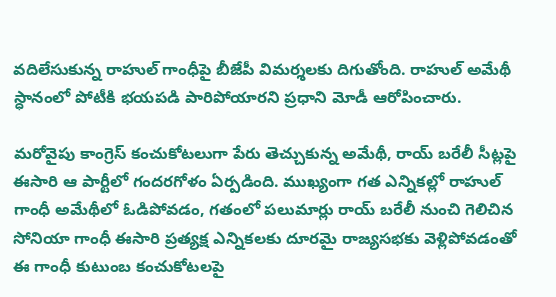వదిలేసుకున్న రాహుల్ గాంధీపై బీజేపీ విమర్శలకు దిగుతోంది. రాహుల్ అమేథీ స్ధానంలో పోటీకి భయపడి పారిపోయారని ప్రధాని మోడీ ఆరోపించారు.

మరోవైపు కాంగ్రెస్ కంచుకోటలుగా పేరు తెచ్చుకున్న అమేథీ, రాయ్ బరేలీ సీట్లపై ఈసారి ఆ పార్టీలో గందరగోళం ఏర్పడింది. ముఖ్యంగా గత ఎన్నికల్లో రాహుల్ గాంధీ అమేథీలో ఓడిపోవడం, గతంలో పలుమార్లు రాయ్ బరేలీ నుంచి గెలిచిన సోనియా గాంధీ ఈసారి ప్రత్యక్ష ఎన్నికలకు దూరమై రాజ్యసభకు వెళ్లిపోవడంతో ఈ గాంధీ కుటుంబ కంచుకోటలపై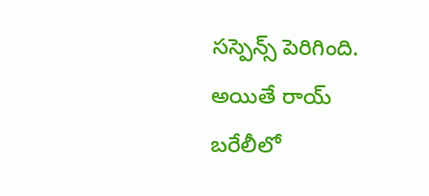సస్పెన్స్ పెరిగింది. అయితే రాయ్ బరేలీలో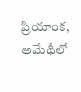ప్రియాంక, అమేథీలో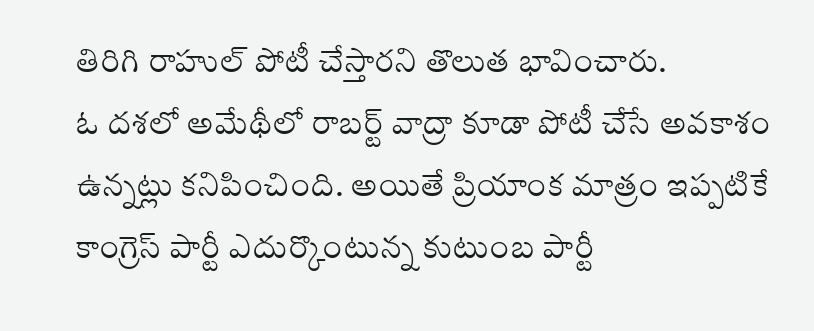తిరిగి రాహుల్ పోటీ చేస్తారని తొలుత భావించారు.
ఓ దశలో అమేథీలో రాబర్ట్ వాద్రా కూడా పోటీ చేసే అవకాశం ఉన్నట్లు కనిపించింది. అయితే ప్రియాంక మాత్రం ఇప్పటికే కాంగ్రెస్ పార్టీ ఎదుర్కొంటున్న కుటుంబ పార్టీ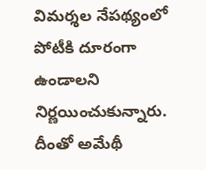విమర్శల నేపథ్యంలో పోటీకి దూరంగా ఉండాలని నిర్ణయించుకున్నారు. దీంతో అమేథీ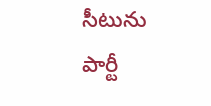సీటును పార్టీ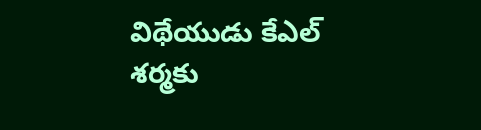విథేయుడు కేఎల్ శర్మకు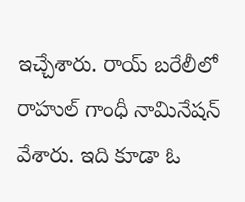ఇచ్చేశారు. రాయ్ బరేలీలో రాహుల్ గాంధీ నామినేషన్ వేశారు. ఇది కూడా ఓ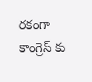రకంగా కాంగ్రెస్ కు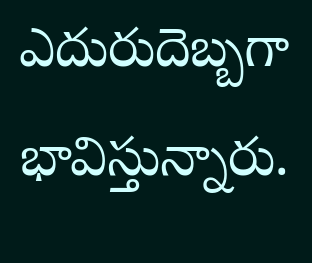ఎదురుదెబ్బగా భావిస్తున్నారు.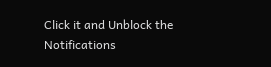Click it and Unblock the Notifications